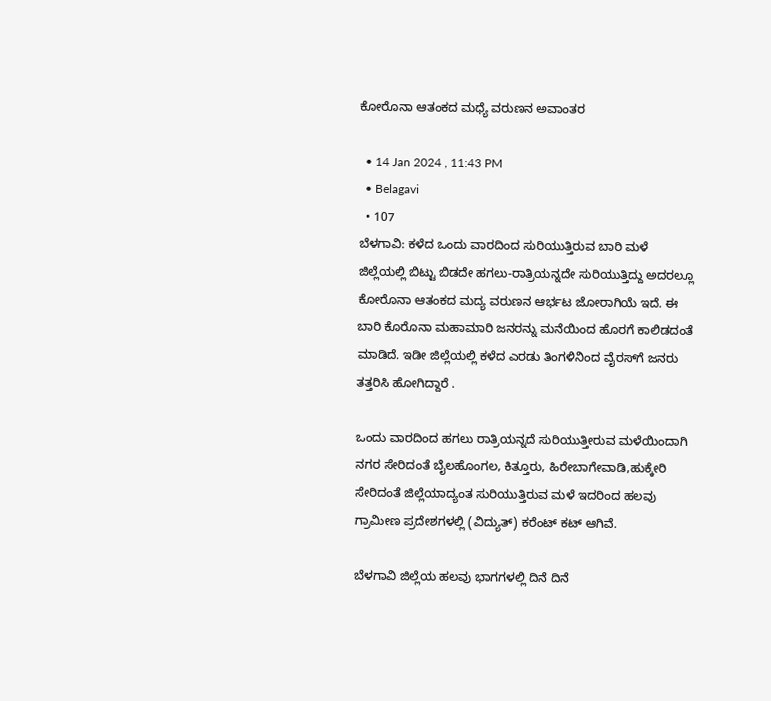ಕೋರೊನಾ ಆತಂಕದ ಮಧ್ಯೆ ವರುಣನ ಅವಾಂತರ

  • 14 Jan 2024 , 11:43 PM
  • Belagavi
  • 107
ಬೆಳಗಾವಿ: ಕಳೆದ ಒಂದು ವಾರದಿಂದ ಸುರಿಯುತ್ತಿರುವ ಬಾರಿ ಮಳೆ ಜಿಲ್ಲೆಯಲ್ಲಿ ಬಿಟ್ಟು ಬಿಡದೇ ಹಗಲು-ರಾತ್ರಿಯನ್ನದೇ ಸುರಿಯುತ್ತಿದ್ದು ಅದರಲ್ಲೂ ಕೋರೊನಾ ಆತಂಕದ ಮದ್ಯ ವರುಣನ ಆರ್ಭಟ ಜೋರಾಗಿಯೆ ಇದೆ. ಈ ಬಾರಿ ಕೊರೊನಾ ಮಹಾಮಾರಿ ಜನರನ್ನು ಮನೆಯಿಂದ ಹೊರಗೆ ಕಾಲಿಡದಂತೆ ಮಾಡಿದೆ. ಇಡೀ ಜಿಲ್ಲೆಯಲ್ಲಿ ಕಳೆದ ಎರಡು ತಿಂಗಳಿನಿಂದ ವೈರಸ್‌ಗೆ ಜನರು ತತ್ತರಿಸಿ ಹೋಗಿದ್ದಾರೆ .

ಒಂದು ವಾರದಿಂದ ಹಗಲು ರಾತ್ರಿಯನ್ನದೆ ಸುರಿಯುತ್ತೀರುವ ಮಳೆಯಿಂದಾಗಿ ನಗರ ಸೇರಿದಂತೆ ಬೈಲಹೊಂಗಲ, ಕಿತ್ತೂರು, ಹಿರೇಬಾಗೇವಾಡಿ,ಹುಕ್ಕೇರಿ ಸೇರಿದಂತೆ ಜಿಲ್ಲೆಯಾದ್ಯಂತ ಸುರಿಯುತ್ತಿರುವ ಮಳೆ ಇದರಿಂದ ಹಲವು ಗ್ರಾಮೀಣ ಪ್ರದೇಶಗಳಲ್ಲಿ (ವಿದ್ಯುತ್) ಕರೆಂಟ್ ಕಟ್ ಆಗಿವೆ.

ಬೆಳಗಾವಿ ಜಿಲ್ಲೆಯ ಹಲವು ಭಾಗಗಳಲ್ಲಿ ದಿನೆ ದಿನೆ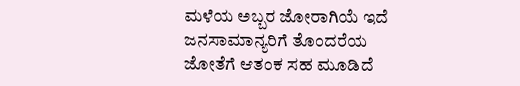ಮಳೆಯ ಅಬ್ಬರ ಜೋರಾಗಿಯೆ ಇದೆ ಜನಸಾಮಾನ್ಯರಿಗೆ ತೊಂದರೆಯ ಜೋತೆಗೆ ಆತಂಕ ಸಹ ಮೂಡಿದೆ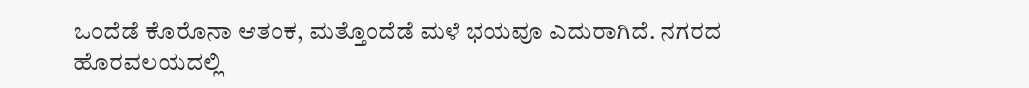ಒಂದೆಡೆ ಕೊರೊನಾ ಆತಂಕ, ಮತ್ತೊಂದೆಡೆ ಮಳೆ ಭಯವೂ ಎದುರಾಗಿದೆ. ನಗರದ ಹೊರವಲಯದಲ್ಲಿ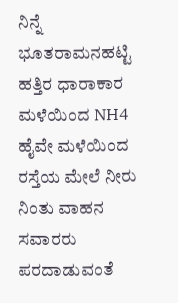ನಿನ್ನೆ ಭೂತರಾಮನಹಟ್ಟಿ ಹತ್ತಿರ ಧಾರಾಕಾರ ಮಳೆಯಿಂದ NH4 ಹೈವೇ ಮಳೆಯಿಂದ ರಸ್ತೆಯ ಮೇಲೆ ನೀರು ನಿಂತು ವಾಹನ ಸವಾರರು ಪರದಾಡುವಂತೆ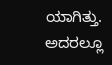ಯಾಗಿತ್ತು. ಅದರಲ್ಲೂ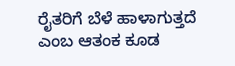ರೈತರಿಗೆ ಬೆಳೆ ಹಾಳಾಗುತ್ತದೆ ಎಂಬ ಆತಂಕ ಕೂಡ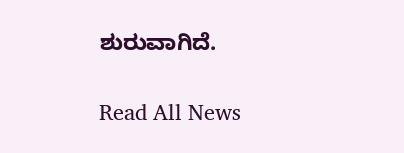ಶುರುವಾಗಿದೆ.

Read All News